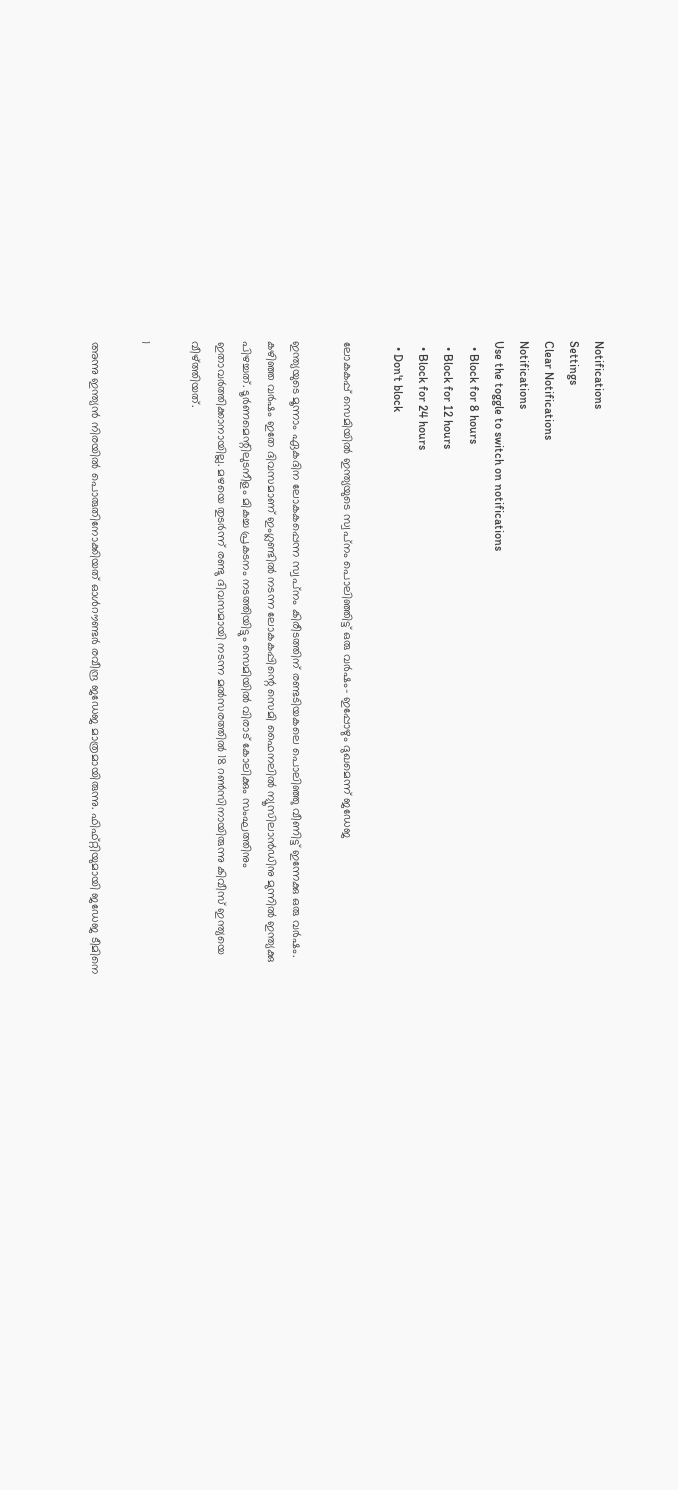Notifications
Settings
Clear Notifications
Notifications
Use the toggle to switch on notifications
  • Block for 8 hours
  • Block for 12 hours
  • Block for 24 hours
  • Don't block

ലോകകപ്പ് സെമിയില്‍ ഇന്ത്യയുടെ സ്വപ്‌നം പൊലിഞ്ഞിട്ട് ഒരു വര്‍ഷം- ഇപ്പോഴും ദുഖമെന്ന് ജഡേജ

ഇന്ത്യയുടെ മൂന്നാം ഏകദിന ലോകകപ്പെന്ന സ്വപ്‌നം കിരീടത്തിന് രണ്ടടിയകലെ പൊലിഞ്ഞു വീണിട്ട് ഇന്നേക്കു ഒരു വര്‍ഷം. കഴിഞ്ഞ വര്‍ഷം ഇതേ ദിവസമാണ് ഇംഗ്ലണ്ടില്‍ നടന്ന ലോകകപ്പിന്റെ സെമി ഫൈനലില്‍ ന്യൂസിലാന്‍ഡിനു മുന്നില്‍ ഇന്ത്യക്കു പിഴച്ചത്. ടൂര്‍ണമെന്റിലുടനീളം മികച്ച പ്രകടനം നടത്തിയിട്ടും സെമിയില്‍ വിരാട് കോലിക്കും സംഘത്തിനും ഇതാവര്‍ത്തിക്കാനായില്ല. മഴയെ തുടര്‍ന്ന് രണ്ടു ദിവസമായി നടന്ന മല്‍സരത്തില്‍ 18 റണ്‍സിനായിരുന്നു കിവീസ് ഇന്ത്യയെ വീഴ്ത്തിയത്.

1

അന്നു ഇന്ത്യന്‍ നിരയില്‍ പൊരുതിനോക്കിയത് ഓള്‍റൗണ്ടര്‍ രവീന്ദ്ര ജഡേജ മാത്രമായിരുന്നു. ഫിഫ്റ്റിയുമായി ജഡേജ ടീമിനെ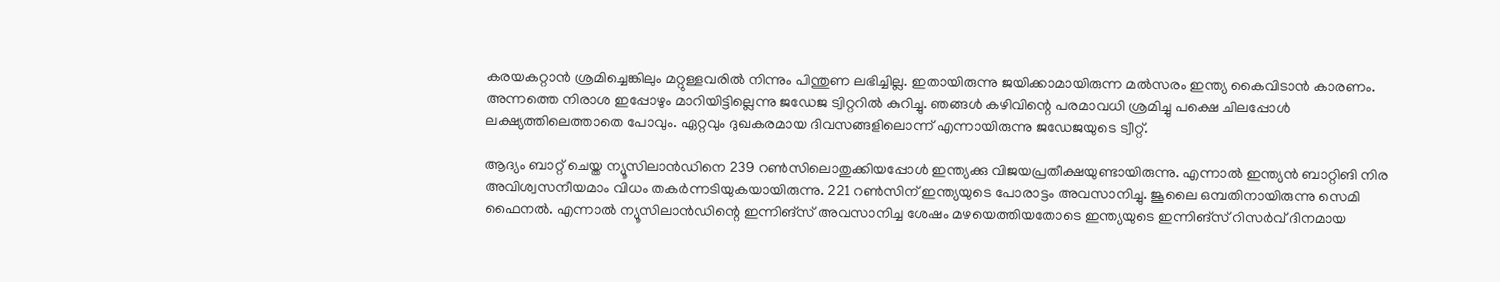കരയകറ്റാന്‍ ശ്രമിച്ചെങ്കിലും മറ്റുള്ളവരില്‍ നിന്നും പിന്തുണ ലഭിച്ചില്ല. ഇതായിരുന്നു ജയിക്കാമായിരുന്ന മല്‍സരം ഇന്ത്യ കൈവിടാന്‍ കാരണം. അന്നത്തെ നിരാശ ഇപ്പോഴും മാറിയിട്ടില്ലെന്നു ജഡേജ ട്വിറ്ററില്‍ കുറിച്ചു. ഞങ്ങള്‍ കഴിവിന്റെ പരമാവധി ശ്രമിച്ചു പക്ഷെ ചിലപ്പോള്‍ ലക്ഷ്യത്തിലെത്താതെ പോവും. ഏറ്റവും ദുഖകരമായ ദിവസങ്ങളിലൊന്ന് എന്നായിരുന്നു ജഡേജയുടെ ട്വീറ്റ്.

ആദ്യം ബാറ്റ് ചെയ്ത ന്യൂസിലാന്‍ഡിനെ 239 റണ്‍സിലൊതുക്കിയപ്പോള്‍ ഇന്ത്യക്കു വിജയപ്രതീക്ഷയുണ്ടായിരുന്നു. എന്നാല്‍ ഇന്ത്യന്‍ ബാറ്റിങി നിര അവിശ്വസനീയമാം വിധം തകര്‍ന്നടിയുകയായിരുന്നു. 221 റണ്‍സിന് ഇന്ത്യയുടെ പോരാട്ടം അവസാനിച്ചു. ജൂലൈ ഒമ്പതിനായിരുന്നു സെമി ഫൈനല്‍. എന്നാല്‍ ന്യൂസിലാന്‍ഡിന്റെ ഇന്നിങ്‌സ് അവസാനിച്ച ശേഷം മഴയെത്തിയതോടെ ഇന്ത്യയുടെ ഇന്നിങ്‌സ് റിസര്‍വ് ദിനമായ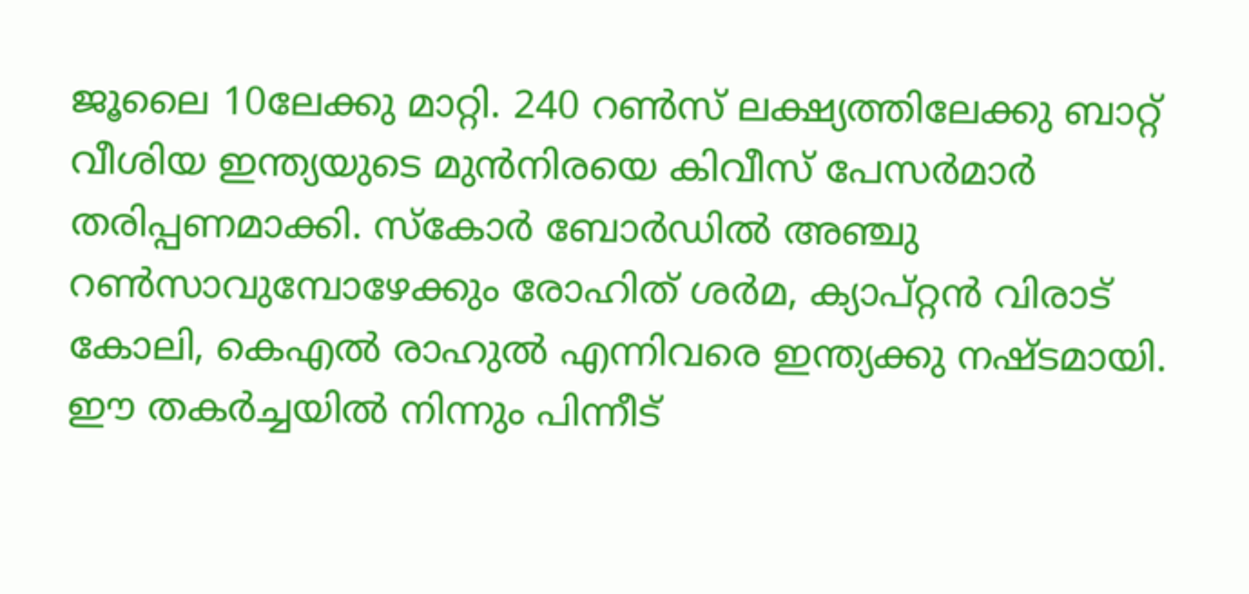ജൂലൈ 10ലേക്കു മാറ്റി. 240 റണ്‍സ് ലക്ഷ്യത്തിലേക്കു ബാറ്റ് വീശിയ ഇന്ത്യയുടെ മുന്‍നിരയെ കിവീസ് പേസര്‍മാര്‍ തരിപ്പണമാക്കി. സ്‌കോര്‍ ബോര്‍ഡില്‍ അഞ്ചു റണ്‍സാവുമ്പോഴേക്കും രോഹിത് ശര്‍മ, ക്യാപ്റ്റന്‍ വിരാട് കോലി, കെഎല്‍ രാഹുല്‍ എന്നിവരെ ഇന്ത്യക്കു നഷ്ടമായി. ഈ തകര്‍ച്ചയില്‍ നിന്നും പിന്നീട്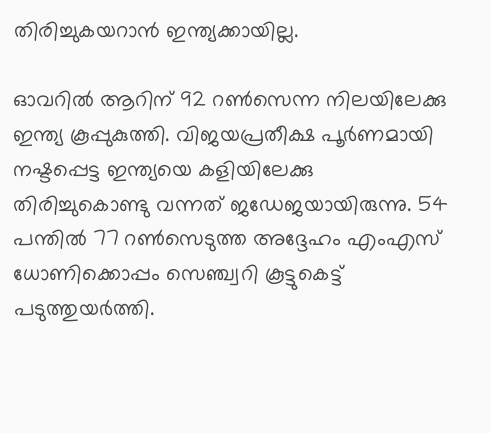തിരിച്ചുകയറാന്‍ ഇന്ത്യക്കായില്ല.

ഓവറില്‍ ആറിന് 92 റണ്‍സെന്ന നിലയിലേക്കു ഇന്ത്യ കൂപ്പുകുത്തി. വിജയപ്രതീക്ഷ പൂര്‍ണമായി നഷ്ടപ്പെട്ട ഇന്ത്യയെ കളിയിലേക്കു തിരിച്ചുകൊണ്ടു വന്നത് ജഡേജയായിരുന്നു. 54 പന്തില്‍ 77 റണ്‍സെടുത്ത അദ്ദേഹം എംഎസ് ധോണിക്കൊപ്പം സെഞ്ച്വറി കൂട്ടുകെട്ട് പടുത്തുയര്‍ത്തി.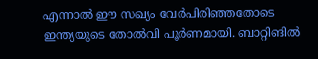എന്നാല്‍ ഈ സഖ്യം വേര്‍പിരിഞ്ഞതോടെ ഇന്ത്യയുടെ തോല്‍വി പൂര്‍ണമായി. ബാറ്റിങില്‍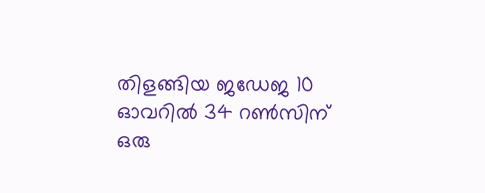തിളങ്ങിയ ജഡേജ 10 ഓവറില്‍ 34 റണ്‍സിന് ഒരു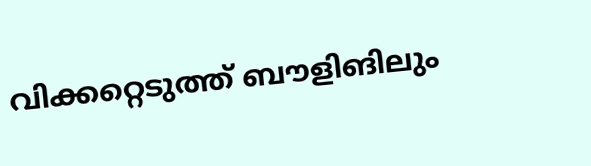വിക്കറ്റെടുത്ത് ബൗളിങിലും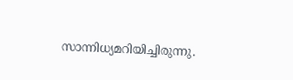സാന്നിധ്യമറിയിച്ചിരുന്നു.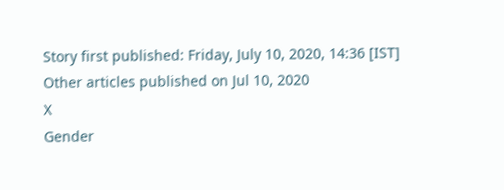Story first published: Friday, July 10, 2020, 14:36 [IST]
Other articles published on Jul 10, 2020
X
Gender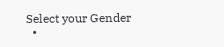Select your Gender
  •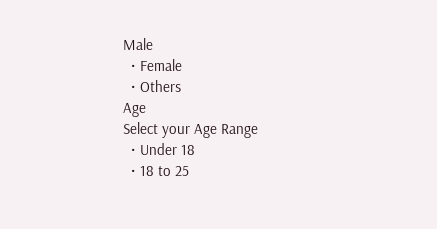Male
  • Female
  • Others
Age
Select your Age Range
  • Under 18
  • 18 to 25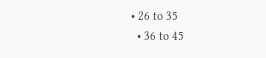• 26 to 35
  • 36 to 45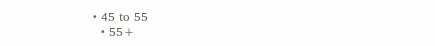• 45 to 55
  • 55+